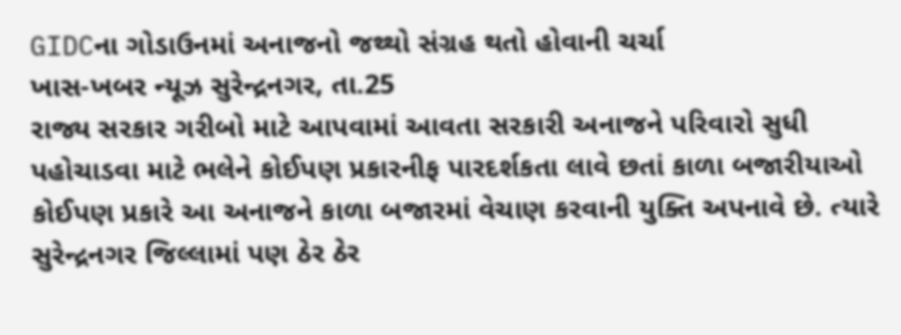GIDCના ગોડાઉનમાં અનાજનો જથ્થો સંગ્રહ થતો હોવાની ચર્ચા
ખાસ-ખબર ન્યૂઝ સુરેન્દ્રનગર, તા.25
રાજ્ય સરકાર ગરીબો માટે આપવામાં આવતા સરકારી અનાજને પરિવારો સુધી પહોચાડવા માટે ભલેને કોઈપણ પ્રકારનીફ પારદર્શકતા લાવે છતાં કાળા બજારીયાઓ કોઈપણ પ્રકારે આ અનાજને કાળા બજારમાં વેચાણ કરવાની યુક્તિ અપનાવે છે. ત્યારે સુરેન્દ્રનગર જિલ્લામાં પણ ઠેર ઠેર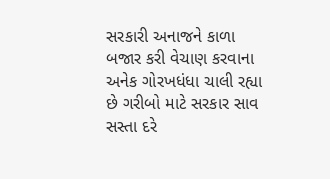સરકારી અનાજને કાળા બજાર કરી વેચાણ કરવાના અનેક ગોરખધંધા ચાલી રહ્યા છે ગરીબો માટે સરકાર સાવ સસ્તા દરે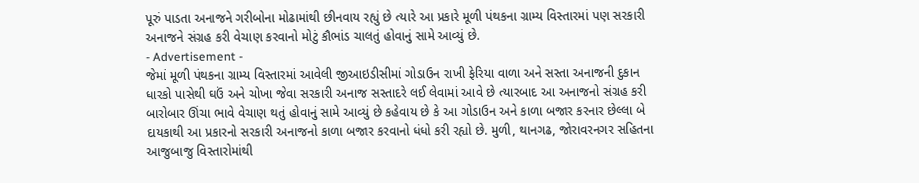પૂરું પાડતા અનાજને ગરીબોના મોઢામાંથી છીનવાય રહ્યું છે ત્યારે આ પ્રકારે મૂળી પંથકના ગ્રામ્ય વિસ્તારમાં પણ સરકારી અનાજને સંગ્રહ કરી વેચાણ કરવાનો મોટું કૌભાંડ ચાલતું હોવાનું સામે આવ્યું છે.
- Advertisement -
જેમાં મૂળી પંથકના ગ્રામ્ય વિસ્તારમાં આવેલી જીઆઇડીસીમાં ગોડાઉન રાખી ફેરિયા વાળા અને સસ્તા અનાજની દુકાન ધારકો પાસેથી ઘઉં અને ચોખા જેવા સરકારી અનાજ સસ્તાદરે લઈ લેવામાં આવે છે ત્યારબાદ આ અનાજનો સંગ્રહ કરી બારોબાર ઊંચા ભાવે વેચાણ થતું હોવાનું સામે આવ્યું છે કહેવાય છે કે આ ગોડાઉન અને કાળા બજાર કરનાર છેલ્લા બે દાયકાથી આ પ્રકારનો સરકારી અનાજનો કાળા બજાર કરવાનો ધંધો કરી રહ્યો છે. મુળી, થાનગઢ, જોરાવરનગર સહિતના આજુબાજુ વિસ્તારોમાંથી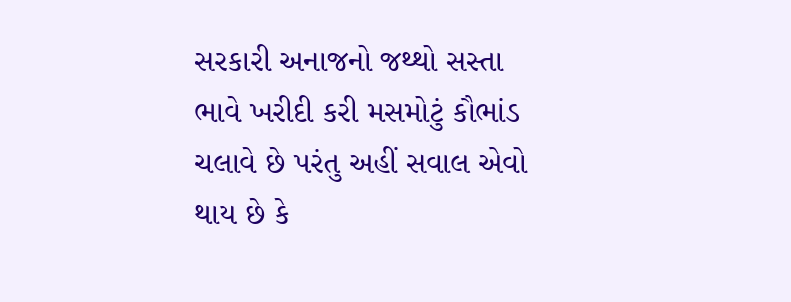સરકારી અનાજનો જથ્થો સસ્તા ભાવે ખરીદી કરી મસમોટું કૌભાંડ ચલાવે છે પરંતુ અહીં સવાલ એવો થાય છે કે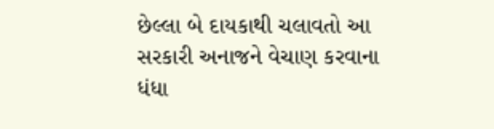છેલ્લા બે દાયકાથી ચલાવતો આ સરકારી અનાજને વેચાણ કરવાના ધંધા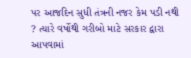પર આજદિન સુધી તંત્રની નજર કેમ પડી નથી ? ત્યારે વર્ષોથી ગરીબો માટે સરકાર દ્વારા આપવામાં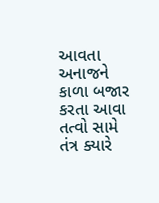આવતા અનાજને કાળા બજાર કરતા આવા તત્વો સામે તંત્ર ક્યારે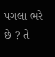પગલા ભરે છે ? તે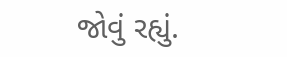જોવું રહ્યું.